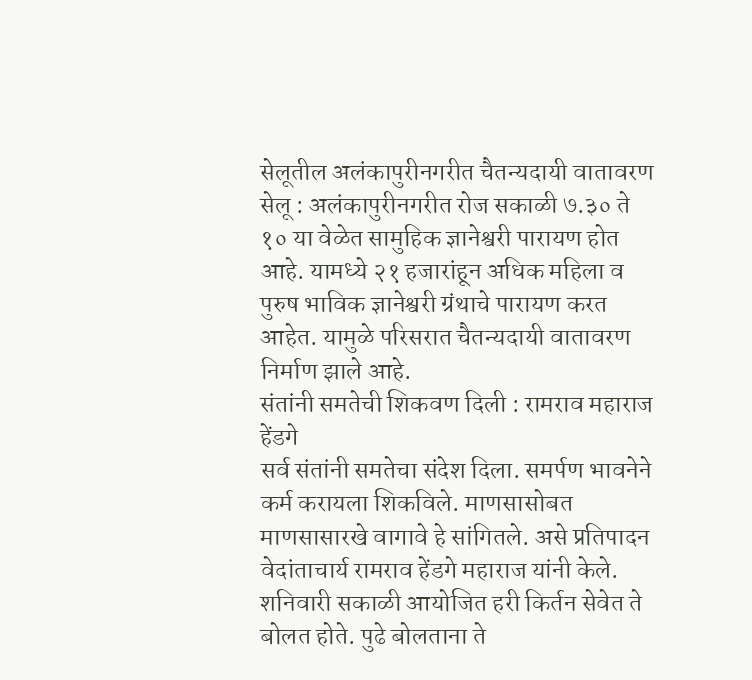सेलूतील अलंकापुरीनगरीत चैतन्यदायी वातावरण
सेलू : अलंकापुरीनगरीत रोज सकाळी ७.३० ते १० या वेळेत सामुहिक ज्ञानेश्वरी पारायण होत आहे. यामध्ये २१ हजारांहून अधिक महिला व पुरुष भाविक ज्ञानेश्वरी ग्रंथाचे पारायण करत आहेत. यामुळे परिसरात चैतन्यदायी वातावरण निर्माण झाले आहे.
संतांनी समतेची शिकवण दिली : रामराव महाराज हेंडगे
सर्व संतांनी समतेचा संदेश दिला. समर्पण भावनेने कर्म करायला शिकविले. माणसासोबत माणसासारखे वागावे हे सांगितले. असे प्रतिपादन वेदांताचार्य रामराव हेंडगे महाराज यांनी केले. शनिवारी सकाळी आयोजित हरी किर्तन सेवेत ते बोलत होते. पुढे बोलताना ते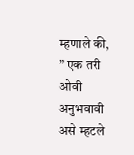म्हणाले की, ” एक तरी ओवी अनुभवावी असे म्हटले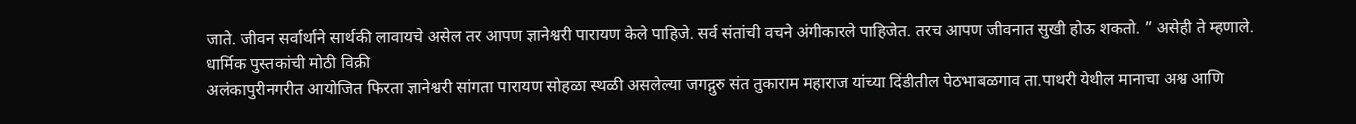जाते. जीवन सर्वार्थाने सार्थकी लावायचे असेल तर आपण ज्ञानेश्वरी पारायण केले पाहिजे. सर्व संतांची वचने अंगीकारले पाहिजेत. तरच आपण जीवनात सुखी होऊ शकतो. ” असेही ते म्हणाले.
धार्मिक पुस्तकांची मोठी विक्री
अलंकापुरीनगरीत आयोजित फिरता ज्ञानेश्वरी सांगता पारायण सोहळा स्थळी असलेल्या जगद्गुरु संत तुकाराम महाराज यांच्या दिंडीतील पेठभाबळगाव ता.पाथरी येथील मानाचा अश्व आणि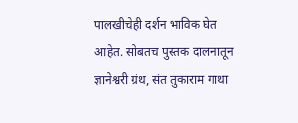पालखीचेही दर्शन भाविक घेत आहेत. सोबतच पुस्तक दालनातून ज्ञानेश्वरी ग्रंथ, संत तुकाराम गाथा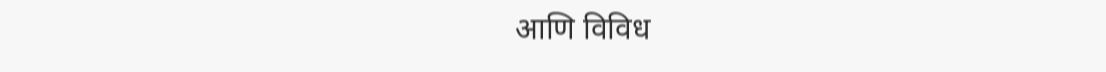आणि विविध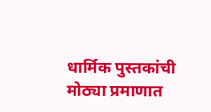धार्मिक पुस्तकांची मोठ्या प्रमाणात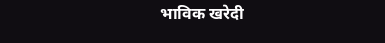भाविक खरेदी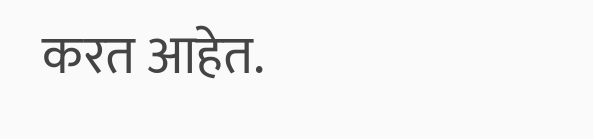करत आहेत.